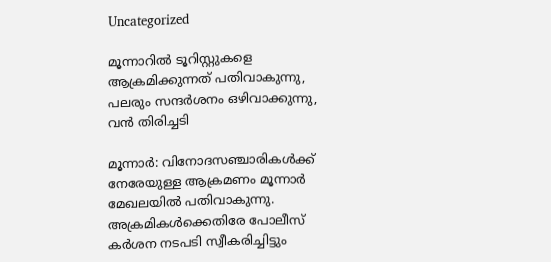Uncategorized

മൂന്നാറിൽ ടൂറിസ്റ്റുകളെ ആക്രമിക്കുന്നത് പതിവാകുന്നു, പലരും സന്ദർശനം ഒഴിവാക്കുന്നു, വൻ തിരിച്ചടി

മൂന്നാർ: വിനോദസഞ്ചാരികൾക്ക് നേരേയുള്ള ആക്രമണം മൂന്നാർ മേഖലയിൽ പതിവാകുന്നു. അക്രമികൾക്കെതിരേ പോലീസ് കർശന നടപടി സ്വീകരിച്ചിട്ടും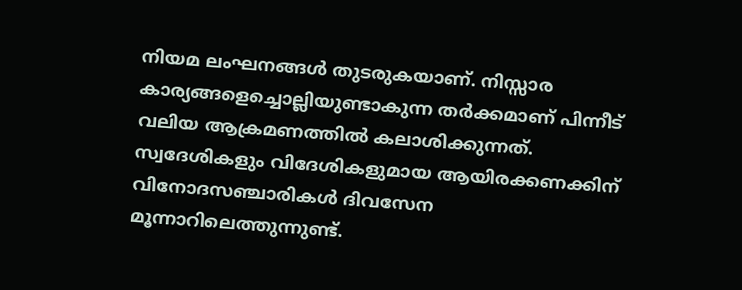നിയമ ലംഘനങ്ങൾ തുടരുകയാണ്. നിസ്സാര കാര്യങ്ങളെച്ചൊല്ലിയുണ്ടാകുന്ന തർക്കമാണ് പിന്നീട് വലിയ ആക്രമണത്തിൽ കലാശിക്കുന്നത്. സ്വദേശികളും വിദേശികളുമായ ആയിരക്കണക്കിന് വിനോദസഞ്ചാരികൾ ദിവസേന മൂന്നാറിലെത്തുന്നുണ്ട്.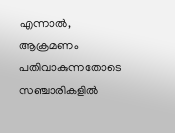എന്നാൽ, ആക്രമണം പതിവാകുന്നതോടെ സഞ്ചാരികളിൽ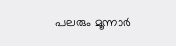പലരും മൂന്നാർ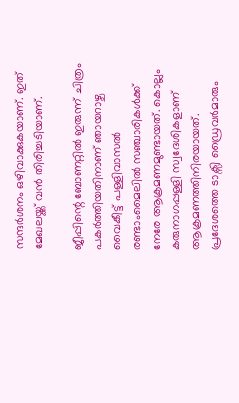സന്ദർശനം ഒഴിവാക്കുകയാണ്. ഇത് മേഖലയ്ക്ക് വൻ തിരിച്ചടിയാണ്.

ജീപ്പിന്റെ ബോണറ്റിൽ ഇരുന്ന് ചിത്രം പകർത്തിയതിനാണ് ഞായറാഴ്ച വൈകീട്ട് പള്ളിവാസൽ രണ്ടാംമൈലിൽ സഞ്ചാരികൾക്ക് നേരേ ആക്രമണമുണ്ടായത്. കൊല്ലം കരുനാഗപ്പള്ളി സ്വദേശികളാണ് ആക്രമണത്തിനിരയായത്. പ്രദേശത്തെ ടാക്സി ഡ്രൈവർമാരും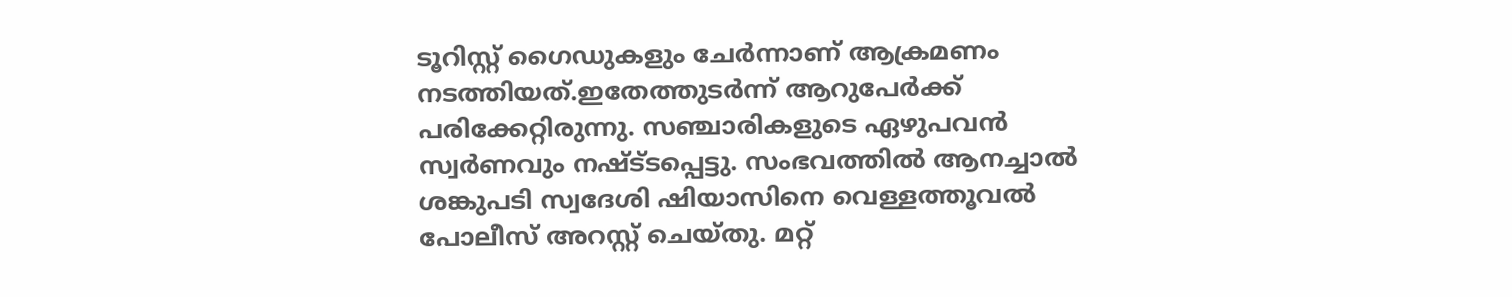ടൂറിസ്റ്റ് ഗൈഡുകളും ചേർന്നാണ് ആക്രമണം നടത്തിയത്.ഇതേത്തുടർന്ന് ആറുപേർക്ക് പരിക്കേറ്റിരുന്നു. സഞ്ചാരികളുടെ ഏഴുപവൻ സ്വർണവും നഷ്ട്‌ടപ്പെട്ടു. സംഭവത്തിൽ ആനച്ചാൽ ശങ്കുപടി സ്വദേശി ഷിയാസിനെ വെള്ളത്തൂവൽ പോലീസ് അറസ്റ്റ് ചെയ്തു. മറ്റ്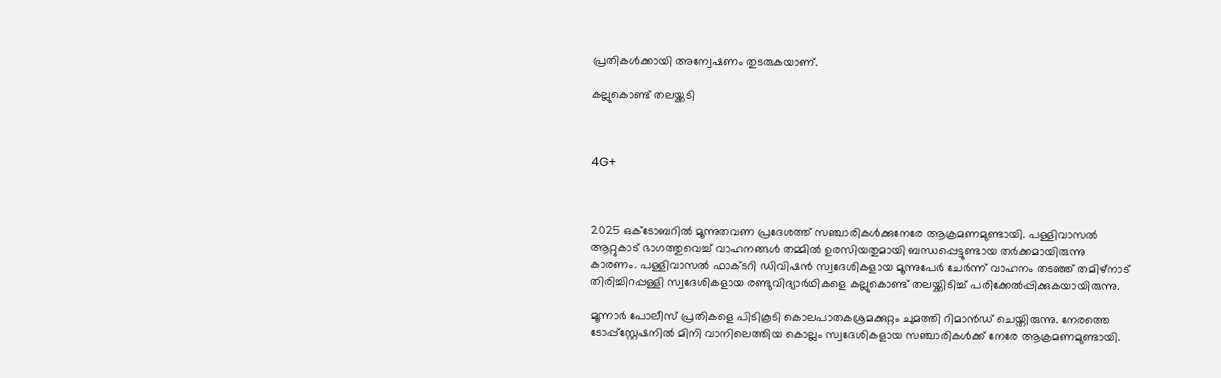പ്രതികൾക്കായി അന്വേഷണം തുടരുകയാണ്.

കല്ലുകൊണ്ട് തലയ്ക്കടി



4G+



2025 ഒക്ടോബറിൽ മൂന്നുതവണ പ്രദേശത്ത് സഞ്ചാരികൾക്കുനേരേ ആക്രമണമുണ്ടായി. പള്ളിവാസൽ ആറ്റുകാട് ഭാഗത്തുവെച്ച് വാഹനങ്ങൾ തമ്മിൽ ഉരസിയതുമായി ബന്ധപ്പെട്ടുണ്ടായ തർക്കമായിരുന്നു കാരണം. പള്ളിവാസൽ ഫാക്‌ടറി ഡിവിഷൻ സ്വദേശികളായ മൂന്നുപേർ ചേർന്ന് വാഹനം തടഞ്ഞ് തമിഴ്നാട് തിരിച്ചിറപ്പള്ളി സ്വദേശികളായ രണ്ടുവിദ്യാർഥികളെ കല്ലുകൊണ്ട് തലയ്ക്കിടിച്ച് പരിക്കേൽപ്പിക്കുകയായിരുന്നു.

മൂന്നാർ പോലീസ് പ്രതികളെ പിടികൂടി കൊലപാതകശ്രമക്കുറ്റം ചുമത്തി റിമാൻഡ് ചെയ്തിരുന്നു. നേരത്തെ ടോപ്പ്സ്റ്റേഷനിൽ മിനി വാനിലെത്തിയ കൊല്ലം സ്വദേശികളായ സഞ്ചാരികൾക്ക് നേരേ ആക്രമണമുണ്ടായി.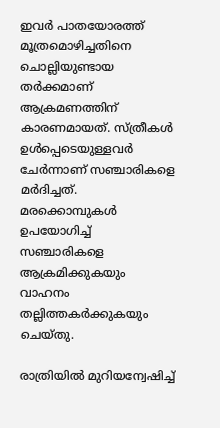ഇവർ പാതയോരത്ത് മൂത്രമൊഴിച്ചതിനെ ചൊല്ലിയുണ്ടായ തർക്കമാണ് ആക്രമണത്തിന് കാരണമായത്. സ്ത്രീകൾ ഉൾപ്പെടെയുള്ളവർ ചേർന്നാണ് സഞ്ചാരികളെ മർദിച്ചത്. മരക്കൊമ്പുകൾ ഉപയോഗിച്ച് സഞ്ചാരികളെ ആക്രമിക്കുകയും വാഹനം തല്ലിത്തകർക്കുകയും ചെയ്തു.

രാത്രിയിൽ മുറിയന്വേഷിച്ച്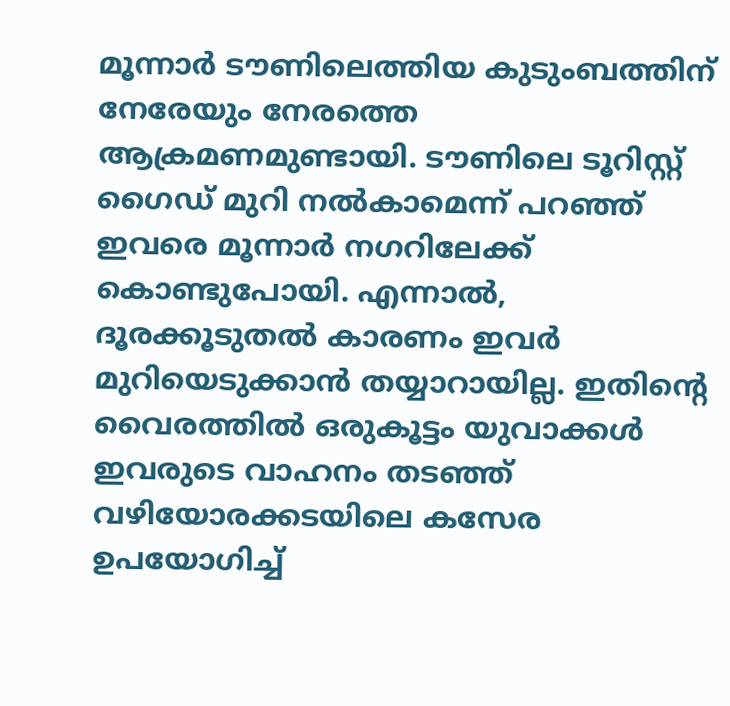മൂന്നാർ ടൗണിലെത്തിയ കുടുംബത്തിന് നേരേയും നേരത്തെ ആക്രമണമുണ്ടായി. ടൗണിലെ ടൂറിസ്റ്റ് ഗൈഡ് മുറി നൽകാമെന്ന് പറഞ്ഞ് ഇവരെ മൂന്നാർ നഗറിലേക്ക് കൊണ്ടുപോയി. എന്നാൽ, ദൂരക്കൂടുതൽ കാരണം ഇവർ മുറിയെടുക്കാൻ തയ്യാറായില്ല. ഇതിന്റെ വൈരത്തിൽ ഒരുകൂട്ടം യുവാക്കൾ ഇവരുടെ വാഹനം തടഞ്ഞ് വഴിയോരക്കടയിലെ കസേര ഉപയോഗിച്ച്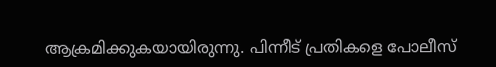ആക്രമിക്കുകയായിരുന്നു. പിന്നീട് പ്രതികളെ പോലീസ്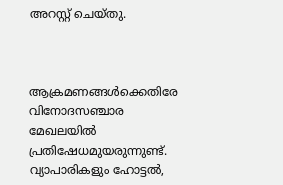അറസ്റ്റ് ചെയ്തു.



ആക്രമണങ്ങൾക്കെതിരേ വിനോദസഞ്ചാര മേഖലയിൽ പ്രതിഷേധമുയരുന്നുണ്ട്. വ്യാപാരികളും ഹോട്ടൽ,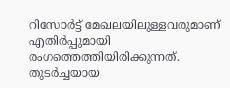റിസോർട്ട് മേഖലയിലുള്ളവരുമാണ് എതിർപ്പുമായി രംഗത്തെത്തിയിരിക്കുന്നത്. തുടർച്ചയായ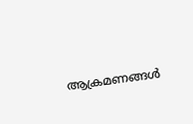ആക്രമണങ്ങൾ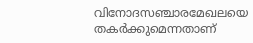വിനോദസഞ്ചാരമേഖലയെ തകർക്കുമെന്നതാണ്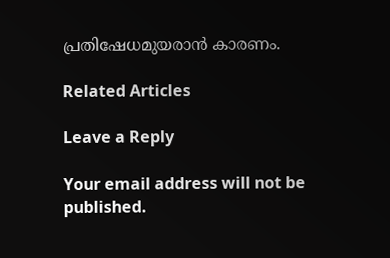പ്രതിഷേധമുയരാൻ കാരണം.

Related Articles

Leave a Reply

Your email address will not be published.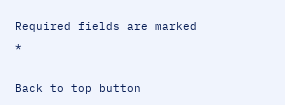Required fields are marked *

Back to top button